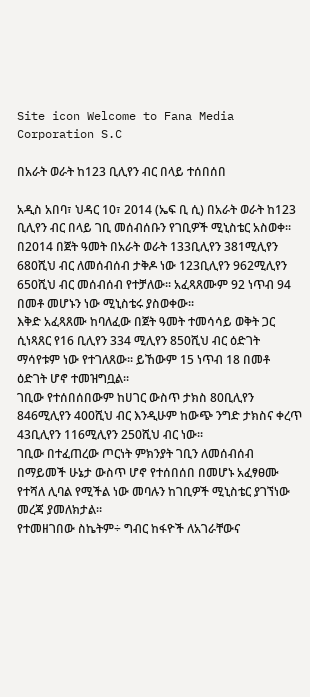Site icon Welcome to Fana Media Corporation S.C

በአራት ወራት ከ123 ቢሊየን ብር በላይ ተሰበሰበ

አዲስ አበባ፣ ህዳር 10፣ 2014 (ኤፍ ቢ ሲ) በአራት ወራት ከ123 ቢሊየን ብር በላይ ገቢ መሰብሰቡን የገቢዎች ሚኒስቴር አስወቀ፡፡
በ2014 በጀት ዓመት በአራት ወራት 133ቢሊየን 381ሚሊየን 680ሺህ ብር ለመሰብሰብ ታቅዶ ነው 123ቢሊየን 962ሚሊየን 650ሺህ ብር መሰብሰብ የተቻለው፡፡ አፈጻጸሙም 92 ነጥብ 94 በመቶ መሆኑን ነው ሚኒስቴሩ ያስወቀው፡፡
እቅድ አፈጻጸሙ ከባለፈው በጀት ዓመት ተመሳሳይ ወቅት ጋር ሲነጻጸር የ16 ቢሊየን 334 ሚሊየን 850ሺህ ብር ዕድገት ማሳየቱም ነው የተገለጸው፡፡ ይኸውም 15 ነጥብ 18 በመቶ ዕድገት ሆኖ ተመዝግቧል፡፡
ገቢው የተሰበሰበውም ከሀገር ውስጥ ታክስ 80ቢሊየን 846ሚሊየን 400ሺህ ብር እንዲሁም ከውጭ ንግድ ታክስና ቀረጥ 43ቢሊየን 116ሚሊየን 250ሺህ ብር ነው፡፡
ገቢው በተፈጠረው ጦርነት ምክንያት ገቢን ለመሰብሰብ በማይመች ሁኔታ ውስጥ ሆኖ የተሰበሰበ በመሆኑ አፈፃፀሙ የተሻለ ሊባል የሚችል ነው መባሉን ከገቢዎች ሚኒስቴር ያገኘነው መረጃ ያመለክታል፡፡
የተመዘገበው ስኬትም÷ ግብር ከፋዮች ለአገራቸውና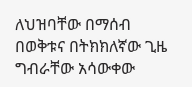ለህዝባቸው በማሰብ በወቅቱና በትክክለኛው ጊዜ ግብራቸው አሳውቀው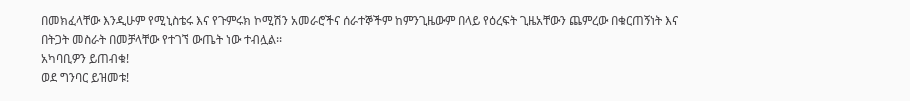በመክፈላቸው እንዲሁም የሚኒስቴሩ እና የጉምሩክ ኮሚሽን አመራሮችና ሰራተኞችም ከምንጊዜውም በላይ የዕረፍት ጊዜአቸውን ጨምረው በቁርጠኝነት እና በትጋት መስራት በመቻላቸው የተገኘ ውጤት ነው ተብሏል፡፡
አካባቢዎን ይጠብቁ!
ወደ ግንባር ይዝመቱ!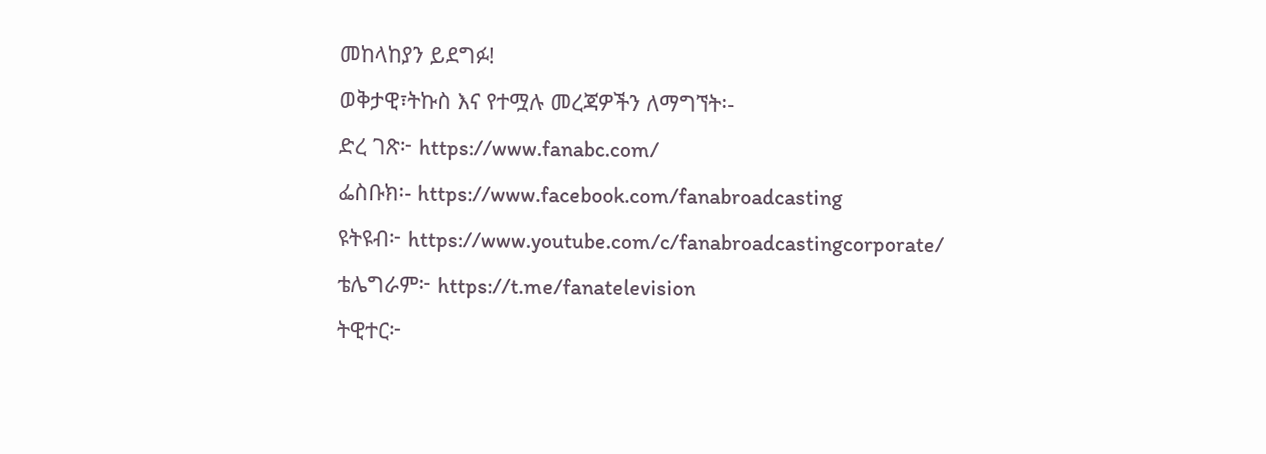መከላከያን ይደግፉ!
ወቅታዊ፣ትኩስ እና የተሟሉ መረጃዎችን ለማግኘት፡-
ድረ ገጽ፦ https://www.fanabc.com/
ፌስቡክ፡- https://www.facebook.com/fanabroadcasting
ዩትዩብ፦ https://www.youtube.com/c/fanabroadcastingcorporate/
ቴሌግራም፦ https://t.me/fanatelevision
ትዊተር፦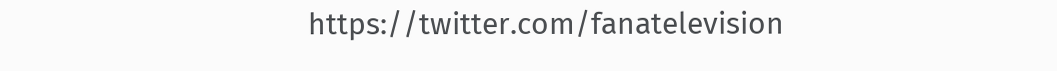https://twitter.com/fanatelevision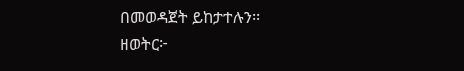በመወዳጀት ይከታተሉን፡፡
ዘወትር፦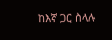ከእኛ ጋር ስላሉ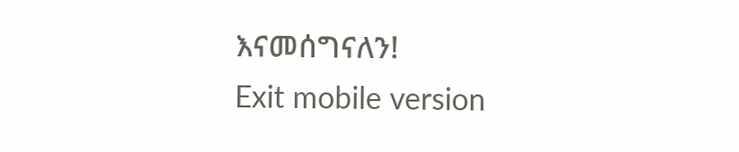እናመሰግናለን!
Exit mobile version